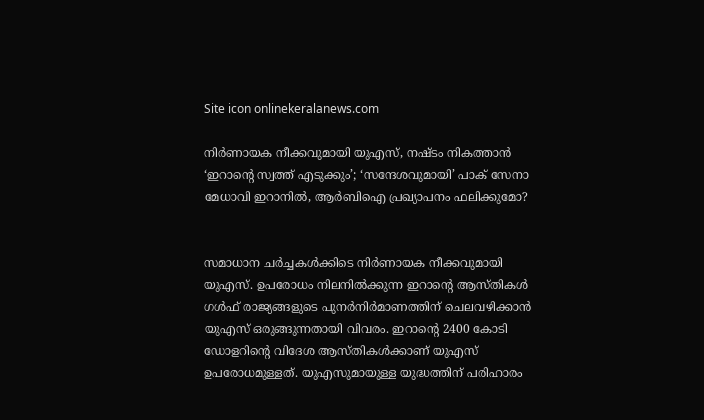Site icon onlinekeralanews.com

നിർണായക നീക്കവുമായി യുഎസ്, നഷ്ടം നികത്താൻ ‘ഇറാന്റെ സ്വത്ത് എടുക്കും’; ‘സന്ദേശവുമായി’ പാക് സേനാ മേധാവി ഇറാനിൽ, ആർബിഐ പ്രഖ്യാപനം ഫലിക്കുമോ?


സമാധാന ചർച്ചകൾക്കിടെ നിർണായക നീക്കവുമായി യുഎസ്. ഉപരോധം നിലനിൽക്കുന്ന ഇറാന്റെ ആസ്തികൾ ഗൾഫ് രാജ്യങ്ങളുടെ പുനർനിർമാണത്തിന് ചെലവഴിക്കാൻ യുഎസ് ഒരുങ്ങുന്നതായി വിവരം. ഇറാന്റെ 2400 കോടി ഡോളറിന്റെ വിദേശ ആസ്തികൾക്കാണ് യുഎസ് ഉപരോധമുള്ളത്. യുഎസുമായുള്ള യുദ്ധത്തിന് പരിഹാരം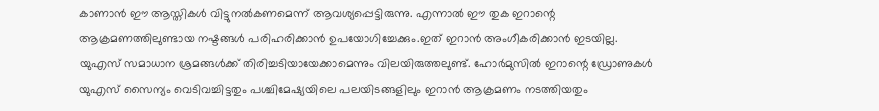കാണാൻ ഈ ആസ്തികൾ വിട്ടുനൽകണമെന്ന് ആവശ്യപ്പെട്ടിരുന്നു. എന്നാൽ ഈ തുക ഇറാന്റെ ആക്രമണത്തിലുണ്ടായ നഷ്ടങ്ങൾ പരിഹരിക്കാൻ ഉപയോഗിച്ചേക്കും.ഇത് ഇറാൻ അംഗീകരിക്കാൻ ഇടയില്ല. യുഎസ് സമാധാന ശ്രമങ്ങൾക്ക് തിരിച്ചടിയായേക്കാമെന്നും വിലയിരുത്തലുണ്ട്. ഹോർമുസിൽ ഇറാന്റെ ഡ്രോണുകൾ യുഎസ് സൈന്യം വെടിവച്ചിട്ടതും പശ്ചിമേഷ്യയിലെ പലയിടങ്ങളിലും ഇറാൻ ആക്രമണം നടത്തിയതും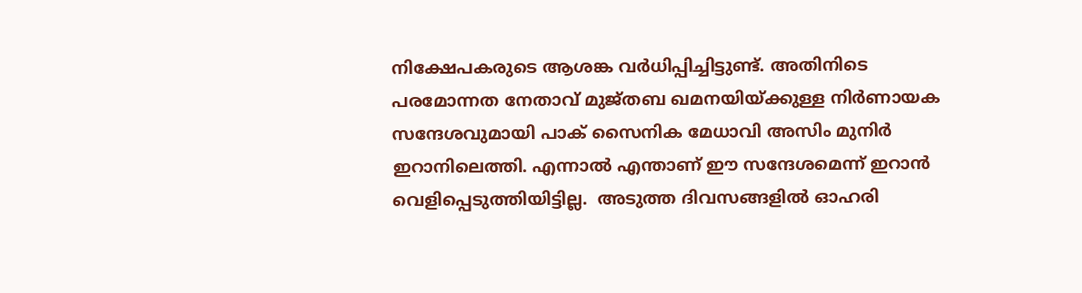നിക്ഷേപകരുടെ ആശങ്ക വർധിപ്പിച്ചിട്ടുണ്ട്. അതിനിടെ പരമോന്നത നേതാവ് മുജ്തബ ഖമനയിയ്ക്കുള്ള നിർണായക സന്ദേശവുമായി പാക് സൈനിക മേധാവി അസിം മുനിർ ഇറാനിലെത്തി. എന്നാൽ എന്താണ് ഈ സന്ദേശമെന്ന് ഇറാൻ വെളിപ്പെടുത്തിയിട്ടില്ല.  അടുത്ത ദിവസങ്ങളിൽ ഓഹരി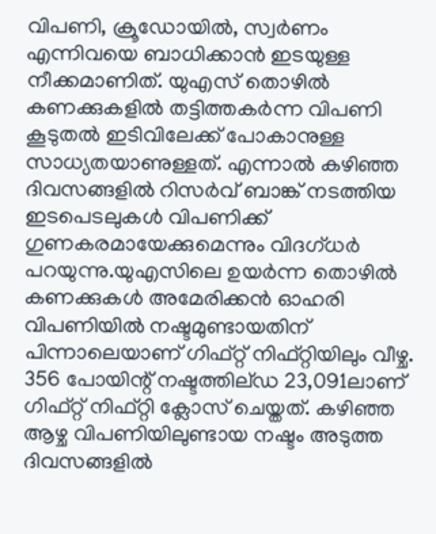വിപണി, ക്രൂഡോയിൽ, സ്വർണം എന്നിവയെ ബാധിക്കാൻ ഇടയുള്ള നീക്കമാണിത്. യുഎസ് തൊഴിൽ കണക്കുകളിൽ തട്ടിത്തകർന്ന വിപണി കൂടുതൽ‍ ഇടിവിലേക്ക് പോകാനുള്ള സാധ്യതയാണുള്ളത്. എന്നാൽ കഴിഞ്ഞ ദിവസങ്ങളിൽ റിസർവ് ബാങ്ക് നടത്തിയ ഇടപെടലുകൾ വിപണിക്ക് ഗുണകരമായേക്കുമെന്നും വിദഗ്ധർ പറയുന്നു.യുഎസിലെ ഉയർന്ന തൊഴിൽ കണക്കുകൾ അമേരിക്കൻ ഓഹരി വിപണിയിൽ നഷ്ടമുണ്ടായതിന് പിന്നാലെയാണ് ഗിഫ്റ്റ് നിഫ്റ്റിയിലും വീഴ്ച. 356 പോയിന്റ് നഷ്ടത്തില്ഡ 23,091ലാണ് ഗിഫ്റ്റ് നിഫ്റ്റി ക്ലോസ് ചെയ്തത്. കഴിഞ്ഞ ആഴ്ച വിപണിയിലുണ്ടായ നഷ്ടം അടുത്ത ദിവസങ്ങളിൽ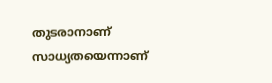തുടരാനാണ് സാധ്യതയെന്നാണ്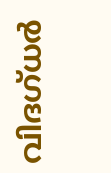വിദഗ്ധർ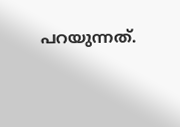പറയുന്നത്.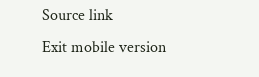Source link
Exit mobile version